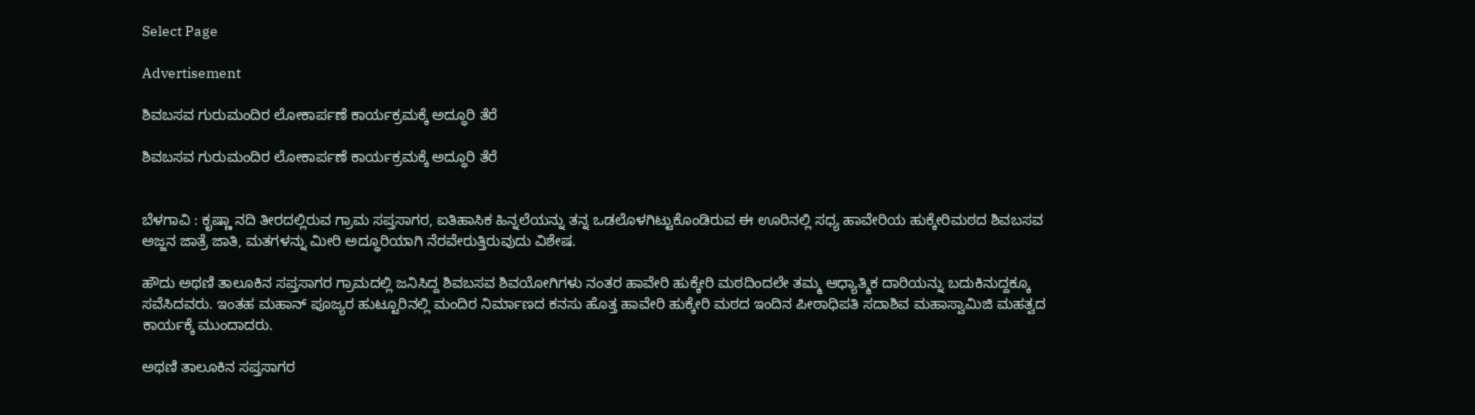Select Page

Advertisement

ಶಿವಬಸವ ಗುರುಮಂದಿರ ಲೋಕಾರ್ಪಣೆ ಕಾರ್ಯಕ್ರಮಕ್ಕೆ ‌ಅದ್ಧೂರಿ ತೆರೆ

ಶಿವಬಸವ ಗುರುಮಂದಿರ ಲೋಕಾರ್ಪಣೆ ಕಾರ್ಯಕ್ರಮಕ್ಕೆ ‌ಅದ್ಧೂರಿ ತೆರೆ


ಬೆಳಗಾವಿ : ಕೃಷ್ಣಾ ನದಿ ತೀರದಲ್ಲಿರುವ ಗ್ರಾಮ ಸಪ್ತಸಾಗರ, ಐತಿಹಾಸಿಕ ಹಿನ್ನಲೆಯನ್ನು ತನ್ನ ಒಡಲೊಳಗಿಟ್ಟುಕೊಂಡಿರುವ ಈ ಊರಿನಲ್ಲಿ ಸಧ್ಯ ಹಾವೇರಿಯ ಹುಕ್ಕೇರಿಮಠದ ಶಿವಬಸವ ಅಜ್ಜನ ಜಾತ್ರೆ ಜಾತಿ, ಮತಗಳನ್ನು ಮೀರಿ ಅದ್ಧೂರಿಯಾಗಿ ನೆರವೇರುತ್ತಿರುವುದು ವಿಶೇಷ.

ಹೌದು ಅಥಣಿ ತಾಲೂಕಿನ ಸಪ್ತಸಾಗರ ಗ್ರಾಮದಲ್ಲಿ ಜನಿಸಿದ್ದ ಶಿವಬಸವ ಶಿವಯೋಗಿಗಳು ನಂತರ ಹಾವೇರಿ ಹುಕ್ಕೇರಿ ಮಠದಿಂದಲೇ ತಮ್ಮ ಆಧ್ಯಾತ್ಮಿಕ ದಾರಿಯನ್ನು ಬದುಕಿನುದ್ದಕ್ಕೂ ಸವೆಸಿದವರು. ಇಂತಹ ಮಹಾನ್ ಪೂಜ್ಯರ ಹುಟ್ಟೂರಿನಲ್ಲಿ ಮಂದಿರ ನಿರ್ಮಾಣದ ಕನಸು ಹೊತ್ತ ಹಾವೇರಿ ಹುಕ್ಕೇರಿ ಮಠದ ಇಂದಿನ ಪೀಠಾಧಿಪತಿ ಸದಾಶಿವ ಮಹಾಸ್ವಾಮಿಜಿ ಮಹತ್ವದ ಕಾರ್ಯಕ್ಕೆ ಮುಂದಾದರು.

ಅಥಣಿ ತಾಲೂಕಿನ ಸಪ್ತಸಾಗರ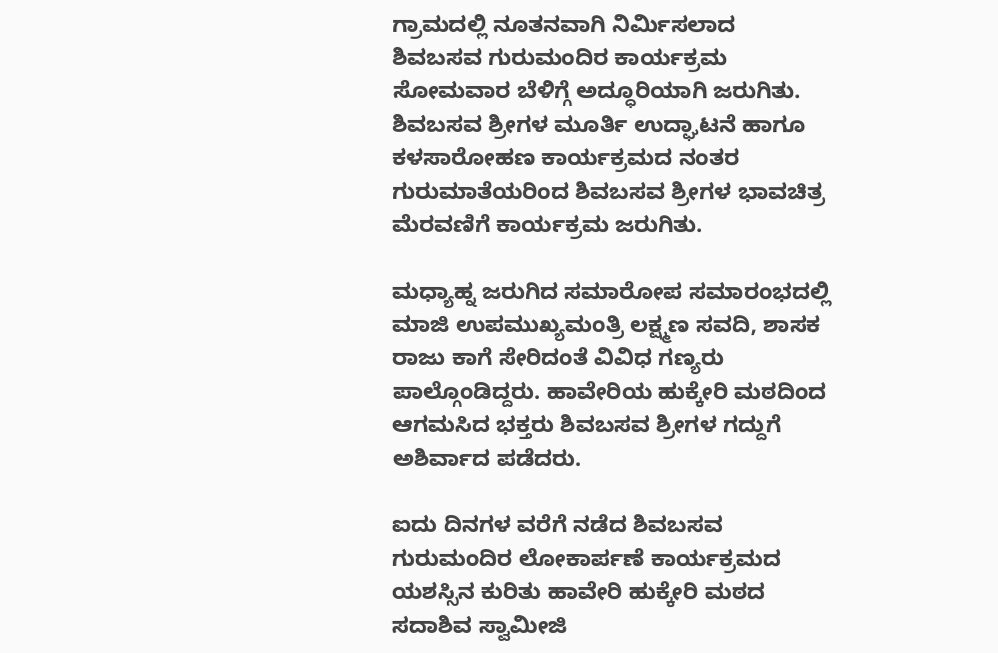ಗ್ರಾಮದಲ್ಲಿ ನೂತನವಾಗಿ ನಿರ್ಮಿಸಲಾದ ಶಿವಬಸವ ಗುರುಮಂದಿರ ಕಾರ್ಯಕ್ರಮ ಸೋಮವಾರ ಬೆಳಿಗ್ಗೆ ಅದ್ಧೂರಿಯಾಗಿ ಜರುಗಿತು. ಶಿವಬಸವ ಶ್ರೀಗಳ ಮೂರ್ತಿ ಉದ್ಘಾಟನೆ ಹಾಗೂ ಕಳಸಾರೋಹಣ ಕಾರ್ಯಕ್ರಮದ ನಂತರ ಗುರುಮಾತೆಯರಿಂದ ಶಿವಬಸವ ಶ್ರೀಗಳ ಭಾವಚಿತ್ರ ಮೆರವಣಿಗೆ ಕಾರ್ಯಕ್ರಮ ಜರುಗಿತು.

ಮಧ್ಯಾಹ್ನ ಜರುಗಿದ ಸಮಾರೋಪ ಸಮಾರಂಭದಲ್ಲಿ ಮಾಜಿ ಉಪಮುಖ್ಯಮಂತ್ರಿ ಲಕ್ಷ್ಮಣ ಸವದಿ, ಶಾಸಕ ರಾಜು ಕಾಗೆ ಸೇರಿದಂತೆ ವಿವಿಧ ಗಣ್ಯರು ಪಾಲ್ಗೊಂಡಿದ್ದರು. ಹಾವೇರಿಯ ಹುಕ್ಕೇರಿ ಮಠದಿಂದ ಆಗಮಸಿದ ಭಕ್ತರು ಶಿವಬಸವ ಶ್ರೀಗಳ ಗದ್ದುಗೆ ಅಶಿರ್ವಾದ ಪಡೆದರು.

ಐದು ದಿನಗಳ ವರೆಗೆ ನಡೆದ ಶಿವಬಸವ ಗುರುಮಂದಿರ ಲೋಕಾರ್ಪಣೆ ಕಾರ್ಯಕ್ರಮದ ಯಶಸ್ಸಿನ ಕುರಿತು ಹಾವೇರಿ ಹುಕ್ಕೇರಿ ಮಠದ ಸದಾಶಿವ ಸ್ವಾಮೀಜಿ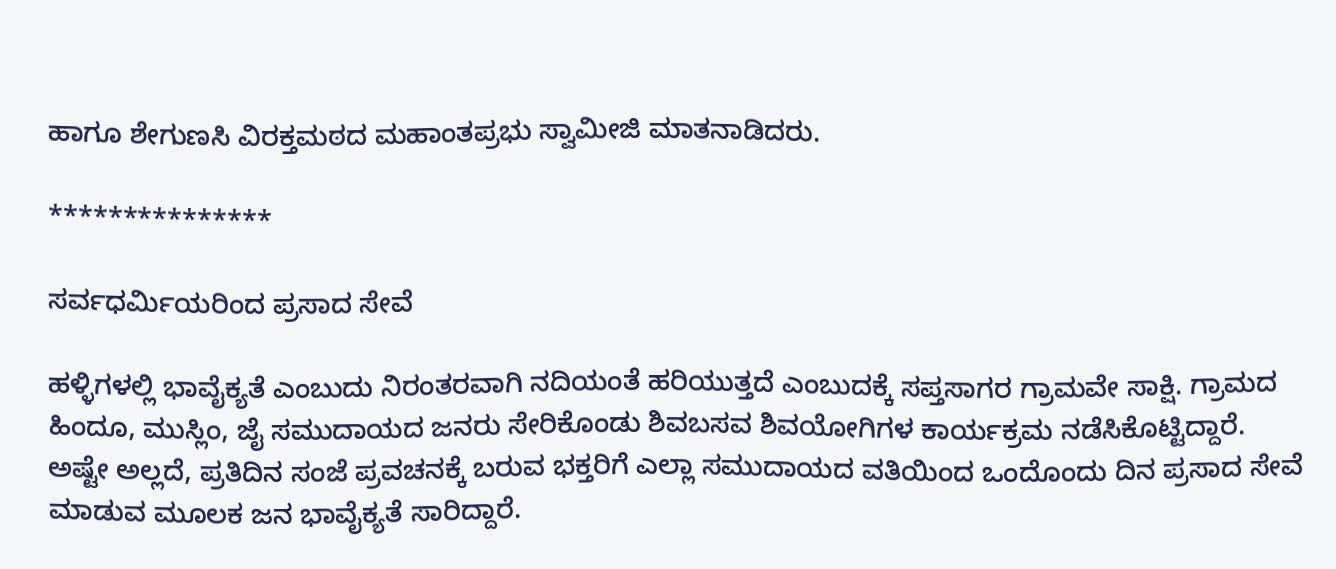ಹಾಗೂ ಶೇಗುಣಸಿ ವಿರಕ್ತಮಠದ ಮಹಾಂತಪ್ರಭು ಸ್ವಾಮೀಜಿ ಮಾತನಾಡಿದರು.

***************

ಸರ್ವಧರ್ಮಿಯರಿಂದ ಪ್ರಸಾದ ಸೇವೆ

ಹಳ್ಳಿಗಳಲ್ಲಿ ಭಾವೈಕ್ಯತೆ ಎಂಬುದು ನಿರಂತರವಾಗಿ ನದಿಯಂತೆ ಹರಿಯುತ್ತದೆ ಎಂಬುದಕ್ಕೆ ಸಪ್ತಸಾಗರ ಗ್ರಾಮವೇ ಸಾಕ್ಷಿ. ಗ್ರಾಮದ ಹಿಂದೂ, ಮುಸ್ಲಿಂ, ಜೈ ಸಮುದಾಯದ ಜನರು ಸೇರಿಕೊಂಡು ಶಿವಬಸವ ಶಿವಯೋಗಿಗಳ ಕಾರ್ಯಕ್ರಮ ನಡೆಸಿಕೊಟ್ಟಿದ್ದಾರೆ. ಅಷ್ಟೇ ಅಲ್ಲದೆ, ಪ್ರತಿದಿನ ಸಂಜೆ ಪ್ರವಚನಕ್ಕೆ ಬರುವ ಭಕ್ತರಿಗೆ ಎಲ್ಲಾ ಸಮುದಾಯದ ವತಿಯಿಂದ ಒಂದೊಂದು ದಿನ ಪ್ರಸಾದ ಸೇವೆ ಮಾಡುವ ಮೂಲಕ ಜನ ಭಾವೈಕ್ಯತೆ ಸಾರಿದ್ದಾರೆ.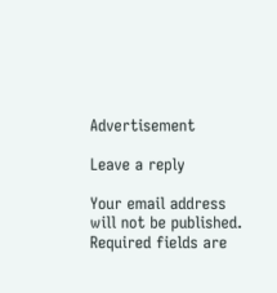Advertisement

Leave a reply

Your email address will not be published. Required fields are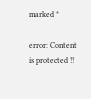marked *

error: Content is protected !!